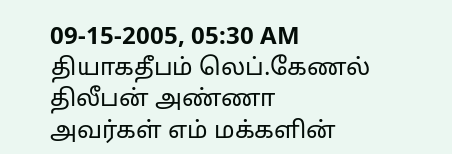09-15-2005, 05:30 AM
தியாகதீபம் லெப்.கேணல் திலீபன் அண்ணா அவர்கள் எம் மக்களின்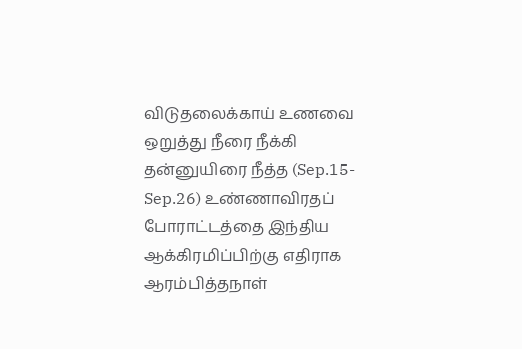விடுதலைக்காய் உணவை ஒறுத்து நீரை நீக்கி தன்னுயிரை நீத்த (Sep.15-Sep.26) உண்ணாவிரதப் போராட்டத்தை இந்திய ஆக்கிரமிப்பிற்கு எதிராக ஆரம்பித்தநாள்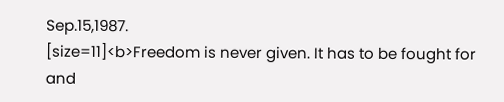Sep.15,1987.
[size=11]<b>Freedom is never given. It has to be fought for and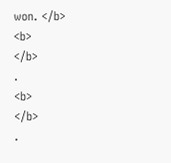won. </b>
<b>
</b>
.
<b>
</b>
.